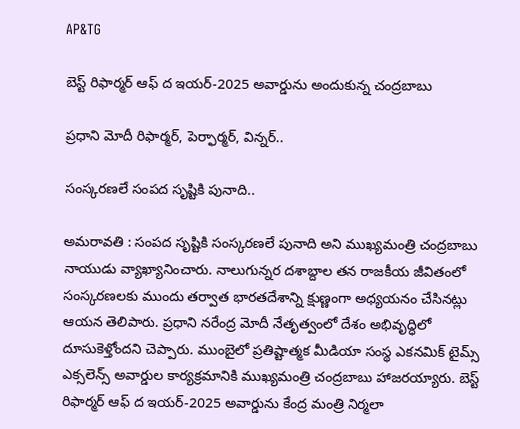AP&TG

బెస్ట్ రిఫార్మర్ ఆఫ్ ద ఇయర్-2025 అవార్డును అందుకున్న చంద్రబాబు

ప్రధాని మోదీ రిఫార్మర్, పెర్ఫార్మర్, విన్నర్..

సంస్కరణలే సంపద సృష్టికి పునాది..

అమరావతి : సంపద సృష్టికి సంస్కరణలే పునాది అని ముఖ్యమంత్రి చంద్రబాబు నాయుడు వ్యాఖ్యానించారు. నాలుగున్నర దశాబ్దాల తన రాజకీయ జీవితంలో సంస్కరణలకు ముందు తర్వాత భారతదేశాన్ని క్షుణ్ణంగా అధ్యయనం చేసినట్లు ఆయన తెలిపారు. ప్రధాని నరేంద్ర మోదీ నేతృత్వంలో దేశం అభివృద్ధిలో దూసుకెళ్తోందని చెప్పారు. ముంబైలో ప్రతిష్టాత్మక మీడియా సంస్థ ఎకనమిక్ టైమ్స్ ఎక్సలెన్స్ అవార్డుల కార్యక్రమానికి ముఖ్యమంత్రి చంద్రబాబు హాజరయ్యారు. బెస్ట్ రిఫార్మర్ ఆఫ్ ద ఇయర్-2025 అవార్డును కేంద్ర మంత్రి నిర్మలా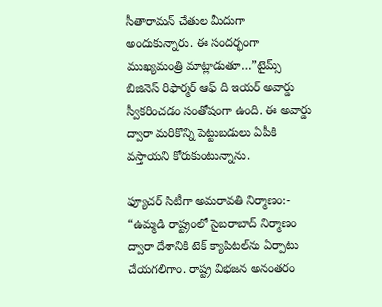సీతారామన్ చేతుల మీదుగా అందుకున్నారు. ఈ సందర్భంగా ముఖ్యమంత్రి మాట్లాడుతూ…”టైమ్స్ బిజినెస్ రిఫార్మర్ ఆఫ్ ది ఇయర్ అవార్డు స్వీకరించడం సంతోషంగా ఉంది. ఈ అవార్డు ద్వారా మరికొన్ని పెట్టుబడులు ఏపీకి వస్తాయని కోరుకుంటున్నాను.

ఫ్యూచర్ సిటీగా అమరావతి నిర్మాణం:- “ఉమ్మడి రాష్ట్రంలో సైబరాబాద్ నిర్మాణం ద్వారా దేశానికి టెక్ క్యాపిటల్‌ను ఏర్పాటు చేయగలిగాం. రాష్ట్ర విభజన అనంతరం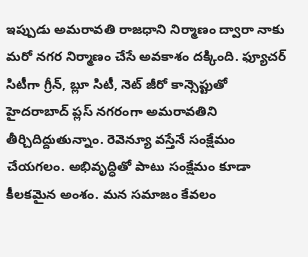ఇప్పుడు అమరావతి రాజధాని నిర్మాణం ద్వారా నాకు మరో నగర నిర్మాణం చేసే అవకాశం దక్కింది. ఫ్యూచర్ సిటీగా గ్రీన్, బ్లూ సిటీ, నెట్ జీరో కాన్సెప్టుతో హైదరాబాద్ ప్లస్ నగరంగా అమరావతిని తీర్చిదిద్దుతున్నాం. రెవెన్యూ వస్తేనే సంక్షేమం చేయగలం. అభివృద్ధితో పాటు సంక్షేమం కూడా కీలకమైన అంశం. మన సమాజం కేవలం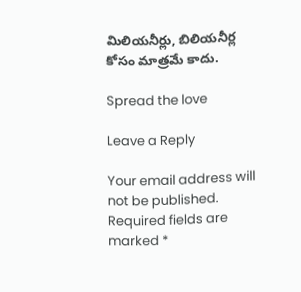మిలియనీర్లు, బిలియనీర్ల కోసం మాత్రమే కాదు.

Spread the love

Leave a Reply

Your email address will not be published. Required fields are marked *